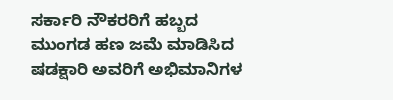ಸರ್ಕಾರಿ ನೌಕರರಿಗೆ ಹಬ್ಬದ ಮುಂಗಡ ಹಣ ಜಮೆ ಮಾಡಿಸಿದ ಷಡಕ್ಷಾರಿ ಅವರಿಗೆ ಅಭಿಮಾನಿಗಳ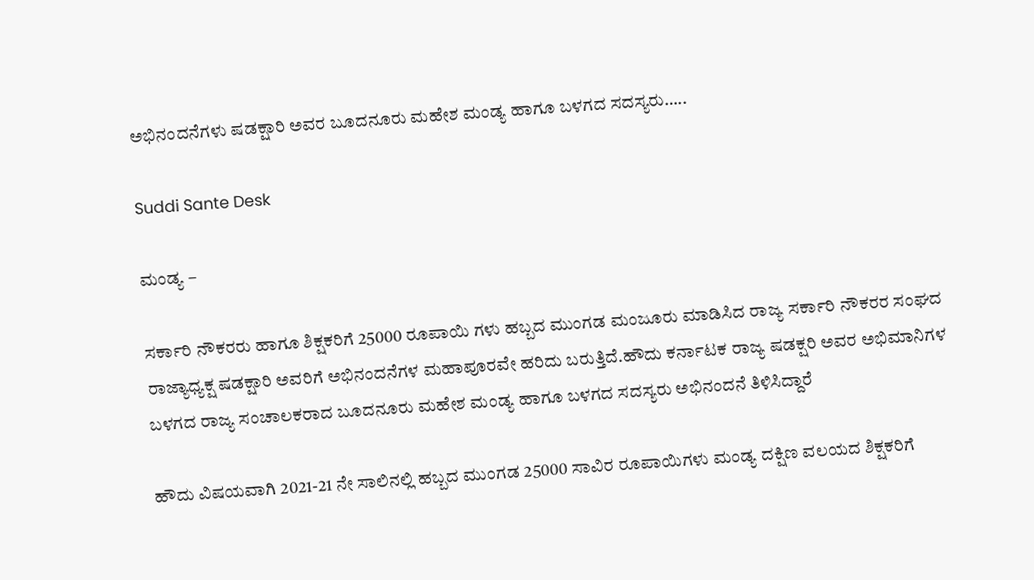ಅಭಿನಂದನೆಗಳು ಷಡಕ್ಷಾರಿ ಅವರ ಬೂದನೂರು ಮಹೇಶ ಮಂಡ್ಯ ಹಾಗೂ ಬಳಗದ ಸದಸ್ಯರು…..

Suddi Sante Desk

ಮಂಡ್ಯ –

ಸರ್ಕಾರಿ ನೌಕರರು ಹಾಗೂ ಶಿಕ್ಷಕರಿಗೆ 25000 ರೂಪಾಯಿ ಗಳು ಹಬ್ಬದ ಮುಂಗಡ ಮಂಜೂರು ಮಾಡಿಸಿದ ರಾಜ್ಯ ಸರ್ಕಾರಿ ನೌಕರರ ಸಂಘದ ರಾಜ್ಯಾಧ್ಯಕ್ಷ ಷಡಕ್ಷಾರಿ ಅವರಿಗೆ ಅಭಿನಂದನೆಗಳ ಮಹಾಪೂರವೇ ಹರಿದು ಬರುತ್ತಿದೆ.ಹೌದು ಕರ್ನಾಟಕ ರಾಜ್ಯ ಷಡಕ್ಷರಿ ಅವರ ಅಭಿಮಾನಿಗಳ ಬಳಗದ ರಾಜ್ಯ ಸಂಚಾಲಕರಾದ ಬೂದನೂರು ಮಹೇಶ ಮಂಡ್ಯ ಹಾಗೂ ಬಳಗದ ಸದಸ್ಯರು ಅಭಿನಂದನೆ ತಿಳಿಸಿದ್ದಾರೆ

ಹೌದು ವಿಷಯವಾಗಿ 2021-21 ನೇ ಸಾಲಿನಲ್ಲಿ ಹಬ್ಬದ ಮುಂಗಡ 25000 ಸಾವಿರ ರೂಪಾಯಿಗಳು ಮಂಡ್ಯ ದಕ್ಷಿಣ ವಲಯದ ಶಿಕ್ಷಕರಿಗೆ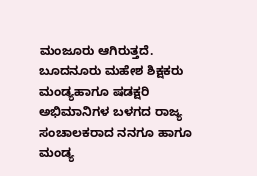ಮಂಜೂರು ಆಗಿರುತ್ತದೆ. ಬೂದನೂರು ಮಹೇಶ ಶಿಕ್ಷಕರು ಮಂಡ್ಯಹಾಗೂ ಷಡಕ್ಷರಿ ಅಭಿಮಾನಿಗಳ ಬಳಗದ ರಾಜ್ಯ ಸಂಚಾಲಕರಾದ ನನಗೂ ಹಾಗೂ ಮಂಡ್ಯ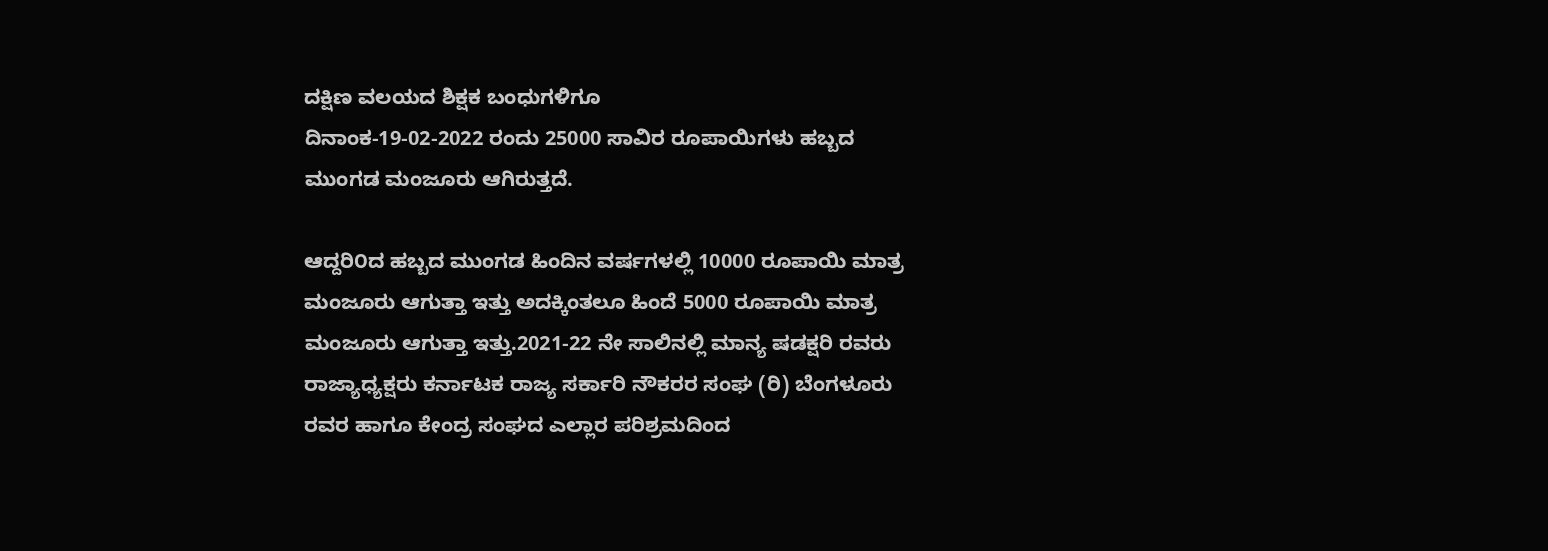ದಕ್ಷಿಣ ವಲಯದ ಶಿಕ್ಷಕ‌ ಬಂಧುಗಳಿಗೂ
ದಿನಾಂಕ-19-02-2022 ರಂದು 25000 ಸಾವಿರ ರೂಪಾಯಿಗಳು ಹಬ್ಬದ ಮುಂಗಡ ಮಂಜೂರು ಆಗಿರುತ್ತದೆ.

ಆದ್ದರಿ೦ದ ಹಬ್ಬದ ಮುಂಗಡ ಹಿಂದಿನ ವರ್ಷಗಳಲ್ಲಿ 10000 ರೂಪಾಯಿ ಮಾತ್ರ ಮಂಜೂರು ಆಗುತ್ತಾ ಇತ್ತು ಅದಕ್ಕಿಂತಲೂ ಹಿಂದೆ 5000 ರೂಪಾಯಿ ಮಾತ್ರ ಮಂಜೂರು ಆಗುತ್ತಾ ಇತ್ತು.2021-22 ನೇ ಸಾಲಿನಲ್ಲಿ ಮಾನ್ಯ ಷಡಕ್ಷರಿ ರವರು ರಾಜ್ಯಾಧ್ಯಕ್ಷರು ಕರ್ನಾಟಕ ರಾಜ್ಯ ಸರ್ಕಾರಿ ನೌಕರರ ಸಂಘ (ರಿ) ಬೆಂಗಳೂರು ರವರ ಹಾಗೂ ಕೇಂದ್ರ ಸಂಘದ ಎಲ್ಲಾರ ಪರಿಶ್ರಮದಿಂದ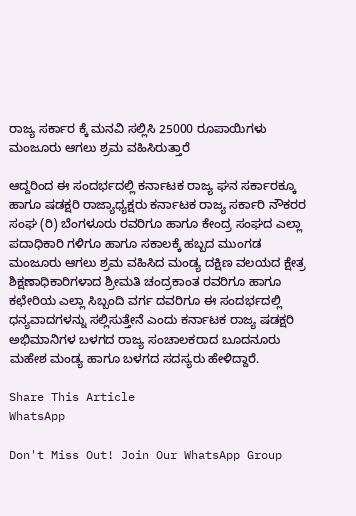ರಾಜ್ಯ ಸರ್ಕಾರ ಕ್ಕೆ ಮನವಿ ಸಲ್ಲಿಸಿ 25000 ರೂಪಾಯಿಗಳು ಮಂಜೂರು ಆಗಲು ಶ್ರಮ ವಹಿಸಿರುತ್ತಾರೆ

ಆದ್ದರಿಂದ ಈ ಸಂದರ್ಭದಲ್ಲಿ ಕರ್ನಾಟಕ ರಾಜ್ಯ ಘನ ಸರ್ಕಾರಕ್ಕೂ ಹಾಗೂ ಷಡಕ್ಷರಿ ರಾಜ್ಯಾಧ್ಯಕ್ಷರು ಕರ್ನಾಟಕ ರಾಜ್ಯ ಸರ್ಕಾರಿ ನೌಕರರ ಸಂಘ (ರಿ) ಬೆಂಗಳೂರು ರವರಿಗೂ ಹಾಗೂ ಕೇಂದ್ರ ಸಂಘದ ಎಲ್ಲಾ ಪದಾಧಿಕಾರಿ ಗಳಿಗೂ ಹಾಗೂ ಸಕಾಲಕ್ಕೆ ಹಬ್ಬದ ಮುಂಗಡ ಮಂಜೂರು ಆಗಲು ಶ್ರಮ ವಹಿಸಿದ ಮಂಡ್ಯ ದಕ್ಷಿಣ ವಲಯದ ಕ್ಷೇತ್ರ ಶಿಕ್ಷಣಾಧಿಕಾರಿಗಳಾದ ಶ್ರೀಮತಿ ಚಂದ್ರಕಾಂತ ರವರಿಗೂ ಹಾಗೂ ಕಛೇರಿಯ ಎಲ್ಲಾ ಸಿಬ್ಬಂದಿ ವರ್ಗ ದವರಿಗೂ ಈ ಸಂದರ್ಭದಲ್ಲಿ ಧನ್ಯವಾದಗಳನ್ನು ಸಲ್ಲಿಸುತ್ತೇನೆ ಎಂದು ಕರ್ನಾಟಕ ರಾಜ್ಯ ಷಡಕ್ಷರಿ ಅಭಿಮಾನಿಗಳ ಬಳಗದ ರಾಜ್ಯ ಸಂಚಾಲಕರಾದ ಬೂದನೂರು ಮಹೇಶ ಮಂಡ್ಯ ಹಾಗೂ ಬಳಗದ ಸದಸ್ಯರು ಹೇಳಿದ್ದಾರೆ.

Share This Article
WhatsApp

Don't Miss Out! Join Our WhatsApp Group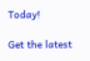Today!

Get the latest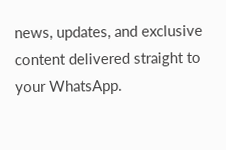news, updates, and exclusive content delivered straight to your WhatsApp.